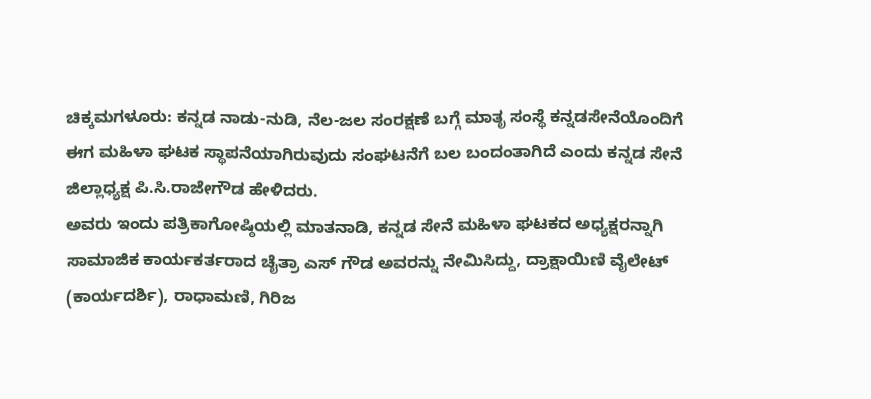ಚಿಕ್ಕಮಗಳೂರು: ಕನ್ನಡ ನಾಡು-ನುಡಿ, ನೆಲ-ಜಲ ಸಂರಕ್ಷಣೆ ಬಗ್ಗೆ ಮಾತೃ ಸಂಸ್ಥೆ ಕನ್ನಡಸೇನೆಯೊಂದಿಗೆ ಈಗ ಮಹಿಳಾ ಘಟಕ ಸ್ಥಾಪನೆಯಾಗಿರುವುದು ಸಂಘಟನೆಗೆ ಬಲ ಬಂದಂತಾಗಿದೆ ಎಂದು ಕನ್ನಡ ಸೇನೆ ಜಿಲ್ಲಾಧ್ಯಕ್ಷ ಪಿ.ಸಿ.ರಾಜೇಗೌಡ ಹೇಳಿದರು.
ಅವರು ಇಂದು ಪತ್ರಿಕಾಗೋಷ್ಠಿಯಲ್ಲಿ ಮಾತನಾಡಿ, ಕನ್ನಡ ಸೇನೆ ಮಹಿಳಾ ಘಟಕದ ಅಧ್ಯಕ್ಷರನ್ನಾಗಿ ಸಾಮಾಜಿಕ ಕಾರ್ಯಕರ್ತರಾದ ಚೈತ್ರಾ ಎಸ್ ಗೌಡ ಅವರನ್ನು ನೇಮಿಸಿದ್ದು, ದ್ರಾಕ್ಷಾಯಿಣಿ ವೈಲೇಟ್ (ಕಾರ್ಯದರ್ಶಿ), ರಾಧಾಮಣಿ, ಗಿರಿಜ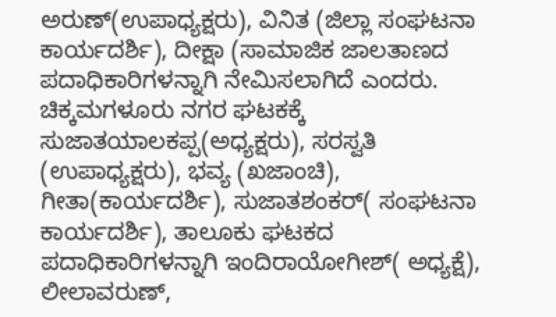ಅರುಣ್(ಉಪಾಧ್ಯಕ್ಷರು), ವಿನಿತ (ಜಿಲ್ಲಾ ಸಂಘಟನಾ ಕಾರ್ಯದರ್ಶಿ), ದೀಕ್ಷಾ (ಸಾಮಾಜಿಕ ಜಾಲತಾಣದ ಪದಾಧಿಕಾರಿಗಳನ್ನಾಗಿ ನೇಮಿಸಲಾಗಿದೆ ಎಂದರು.
ಚಿಕ್ಕಮಗಳೂರು ನಗರ ಘಟಕಕ್ಕೆ ಸುಜಾತಯಾಲಕಪ್ಪ(ಅಧ್ಯಕ್ಷರು), ಸರಸ್ವತಿ (ಉಪಾಧ್ಯಕ್ಷರು), ಭವ್ಯ (ಖಜಾಂಚಿ), ಗೀತಾ(ಕಾರ್ಯದರ್ಶಿ), ಸುಜಾತಶಂಕರ್( ಸಂಘಟನಾ ಕಾರ್ಯದರ್ಶಿ), ತಾಲೂಕು ಘಟಕದ ಪದಾಧಿಕಾರಿಗಳನ್ನಾಗಿ ಇಂದಿರಾಯೋಗೀಶ್( ಅಧ್ಯಕ್ಷೆ), ಲೀಲಾವರುಣ್,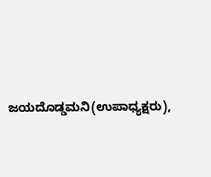ಜಯದೊಡ್ಡಮನಿ(ಉಪಾಧ್ಯಕ್ಷರು),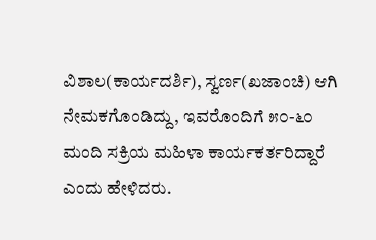ವಿಶಾಲ(ಕಾರ್ಯದರ್ಶಿ), ಸ್ವರ್ಣ(ಖಜಾಂಚಿ) ಆಗಿ ನೇಮಕಗೊಂಡಿದ್ದು, ಇವರೊಂದಿಗೆ ೫೦-೬೦ ಮಂದಿ ಸಕ್ರಿಯ ಮಹಿಳಾ ಕಾರ್ಯಕರ್ತರಿದ್ದಾರೆ ಎಂದು ಹೇಳಿದರು.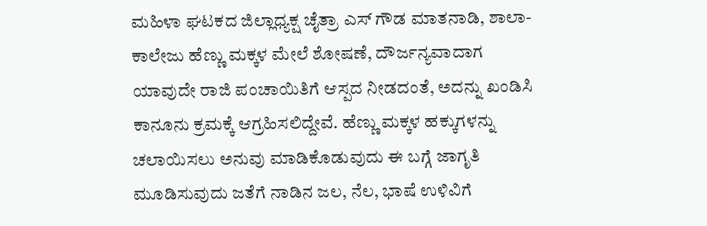ಮಹಿಳಾ ಘಟಕದ ಜಿಲ್ಲಾಧ್ಯಕ್ಷ ಚೈತ್ರಾ ಎಸ್ ಗೌಡ ಮಾತನಾಡಿ, ಶಾಲಾ-ಕಾಲೇಜು ಹೆಣ್ಣು ಮಕ್ಕಳ ಮೇಲೆ ಶೋಷಣೆ, ದೌರ್ಜನ್ಯವಾದಾಗ ಯಾವುದೇ ರಾಜಿ ಪಂಚಾಯಿತಿಗೆ ಆಸ್ಪದ ನೀಡದಂತೆ, ಅದನ್ನು ಖಂಡಿಸಿ ಕಾನೂನು ಕ್ರಮಕ್ಕೆ ಆಗ್ರಹಿಸಲಿದ್ದೇವೆ. ಹೆಣ್ಣು ಮಕ್ಕಳ ಹಕ್ಕುಗಳನ್ನು ಚಲಾಯಿಸಲು ಅನುವು ಮಾಡಿಕೊಡುವುದು ಈ ಬಗ್ಗೆ ಜಾಗೃತಿ ಮೂಡಿಸುವುದು ಜತೆಗೆ ನಾಡಿನ ಜಲ, ನೆಲ, ಭಾಷೆ ಉಳಿವಿಗೆ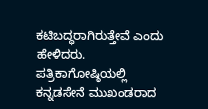ಕಟಿಬದ್ಧರಾಗಿರುತ್ತೇವೆ ಎಂದು ಹೇಳಿದರು.
ಪತ್ರಿಕಾಗೋಷ್ಠಿಯಲ್ಲಿ ಕನ್ನಡಸೇನೆ ಮುಖಂಡರಾದ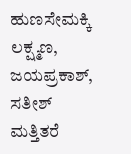ಹುಣಸೇಮಕ್ಕಿ ಲಕ್ಷ್ಮಣ, ಜಯಪ್ರಕಾಶ್, ಸತೀಶ್ ಮತ್ತಿತರೆ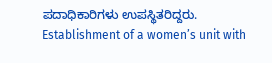ಪದಾಧಿಕಾರಿಗಳು ಉಪಸ್ಥಿತರಿದ್ದರು.
Establishment of a women’s unit with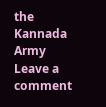the Kannada Army
Leave a comment